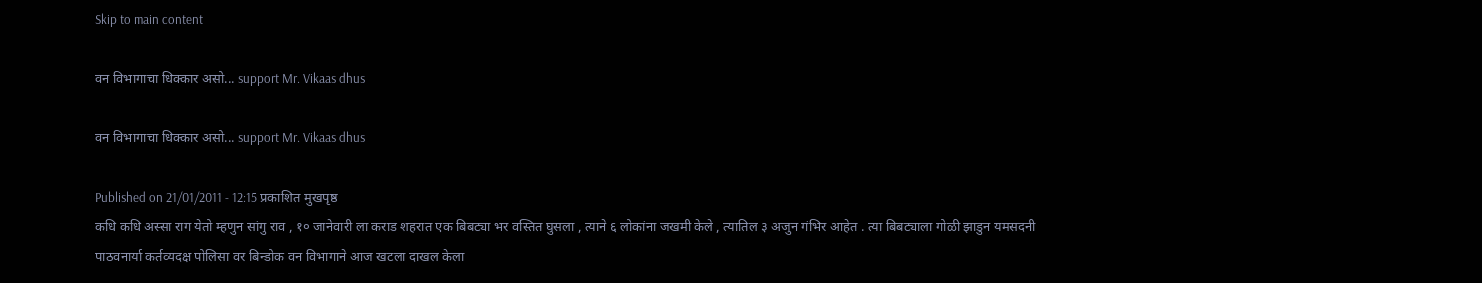Skip to main content

वन विभागाचा धिक्कार असो... support Mr. Vikaas dhus

वन विभागाचा धिक्कार असो... support Mr. Vikaas dhus

Published on 21/01/2011 - 12:15 प्रकाशित मुखपृष्ठ
कधि कधि अस्सा राग येतो म्हणुन सांगु राव , १० जानेवारी ला कराड शहरात एक बिबट्या भर वस्तित घुसला , त्याने ६ लोकांना जखमी केले , त्यातिल ३ अजुन गंभिर आहेत . त्या बिबट्याला गोळी झाडुन यमसदनी पाठवनार्या कर्तव्यदक्ष पोलिसा वर बिन्डोक वन विभागाने आज खटला दाखल केला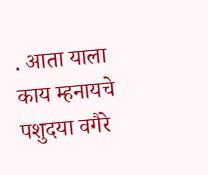. आता याला काय म्हनायचे पशुदया वगैरे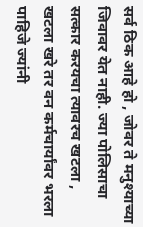सर्व ठिक आहे हो , जोवर ते मनुश्याच्या जिवावर येत नाही. ज्या पोलिसाचा सत्कार करयचा त्यावरच खटला , खटला खरे तर वन कर्मचार्यांवर भरला पाहिजे ज्यांनी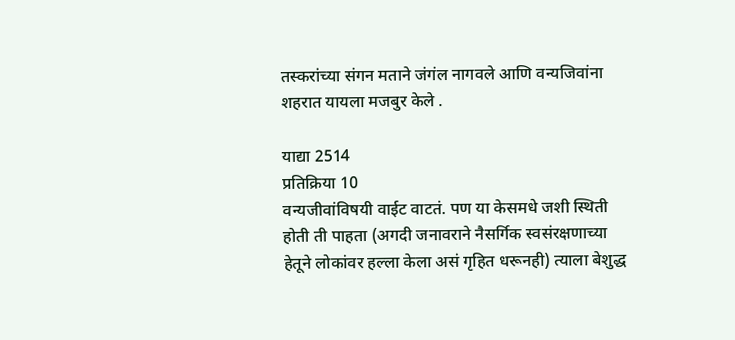तस्करांच्या संगन मताने जंगंल नागवले आणि वन्यजिवांना शहरात यायला मजबुर केले .

याद्या 2514
प्रतिक्रिया 10
वन्यजीवांविषयी वाईट वाटतं. पण या केसमधे जशी स्थिती होती ती पाहता (अगदी जनावराने नैसर्गिक स्वसंरक्षणाच्या हेतूने लोकांवर हल्ला केला असं गृहित धरूनही) त्याला बेशुद्ध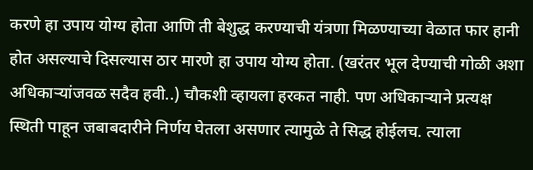करणे हा उपाय योग्य होता आणि ती बेशुद्ध करण्याची यंत्रणा मिळण्याच्या वेळात फार हानी होत असल्याचे दिसल्यास ठार मारणे हा उपाय योग्य होता. (खरंतर भूल देण्याची गोळी अशा अधिकार्‍यांजवळ सदैव हवी..) चौकशी व्हायला हरकत नाही. पण अधिकार्‍याने प्रत्यक्ष स्थिती पाहून जबाबदारीने निर्णय घेतला असणार त्यामुळे ते सिद्ध होईलच. त्याला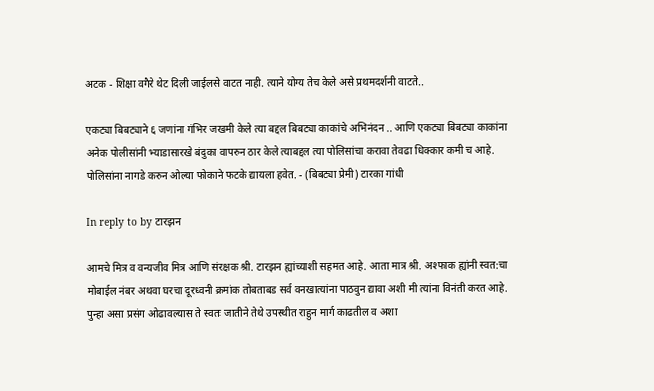अटक - शिक्षा वगैरे थेट दिली जाईलसे वाटत नाही. त्याने योग्य तेच केले असे प्रथमदर्शनी वाटते..

एकट्या बिबट्याने ६ जणांना गंभिर जखमी केले त्या बद्दल बिबट्या काकांचे अभिनंदन .. आणि एकट्या बिबट्या काकांना अनेक पोलीसांनी भ्याडासारखे बंदुका वापरुन ठार केले त्याबद्दल त्या पोलिसांचा करावा तेवढा धिक्कार कमी च आहे. पोलिसांना नागडे करुन ओल्या फोकाने फटके द्यायला हवेत. - (बिबट्या प्रेमी) टारका गांधी

In reply to by टारझन

आमचे मित्र व वन्यजीव मित्र आणि संरक्षक श्री. टारझन ह्यांच्याशी सहमत आहे. आता मात्र श्री. अश्फाक ह्यांनी स्वत:चा मोबाईल नंबर अथवा घरचा दूरध्वनी क्रमांक तोबताबड सर्व वनखात्यांना पाठवुन द्यावा अशी मी त्यांना विनंती करत आहे. पुन्हा असा प्रसंग ओढावल्यास ते स्वतः जातीने तेथे उपस्थीत राहुन मार्ग काढतील व अशा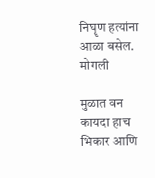निघॄण हत्यांना आळा बसेल. मोगली

मुळात वन कायदा हाच भिकार आणि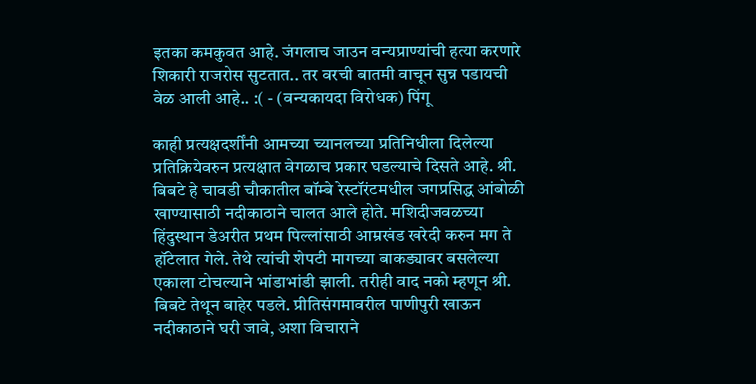इतका कमकुवत आहे. जंगलाच जाउन वन्यप्राण्यांची हत्या करणारे शिकारी राजरोस सुटतात.. तर वरची बातमी वाचून सुन्न पडायची वेळ आली आहे.. :( - (वन्यकायदा विरोधक) पिंगू

काही प्रत्यक्षदर्शींनी आमच्या च्यानलच्या प्रतिनिधीला दिलेल्या प्रतिक्रियेवरुन प्रत्यक्षात वेगळाच प्रकार घडल्याचे दिसते आहे. श्री. बिबटे हे चावडी चौकातील बॉम्बे रेस्टॉरंटमधील जगप्रसिद्ध आंबोळी खाण्यासाठी नदीकाठाने चालत आले होते. मशिदीजवळच्या हिंदुस्थान डेअरीत प्रथम पिल्लांसाठी आम्रखंड खरेदी करुन मग ते हॉटेलात गेले. तेथे त्यांची शेपटी मागच्या बाकड्यावर बसलेल्या एकाला टोचल्याने भांडाभांडी झाली. तरीही वाद नको म्हणून श्री. बिबटे तेथून बाहेर पडले. प्रीतिसंगमावरील पाणीपुरी खाऊन नदीकाठाने घरी जावे, अशा विचाराने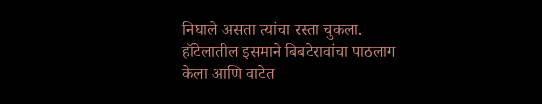निघाले असता त्यांचा रस्ता चुकला. हॉटेलातील इसमाने बिबटेरावांचा पाठलाग केला आणि वाटेत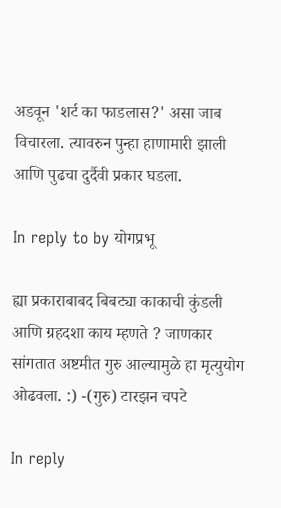अडवून 'शर्ट का फाडलास?' असा जाब विचारला. त्यावरुन पुन्हा हाणामारी झाली आणि पुढचा दुर्दैवी प्रकार घडला.

In reply to by योगप्रभू

ह्या प्रकाराबाबद बिबट्या काकाची कुंडली आणि ग्रहदशा काय म्हणते ? जाणकार सांगतात अष्टमीत गुरु आल्यामुळे हा मृत्युयोग ओढवला. :) -(गुरु) टारझन चपटे

In reply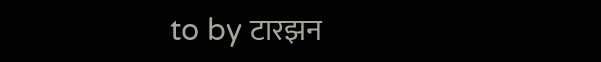to by टारझन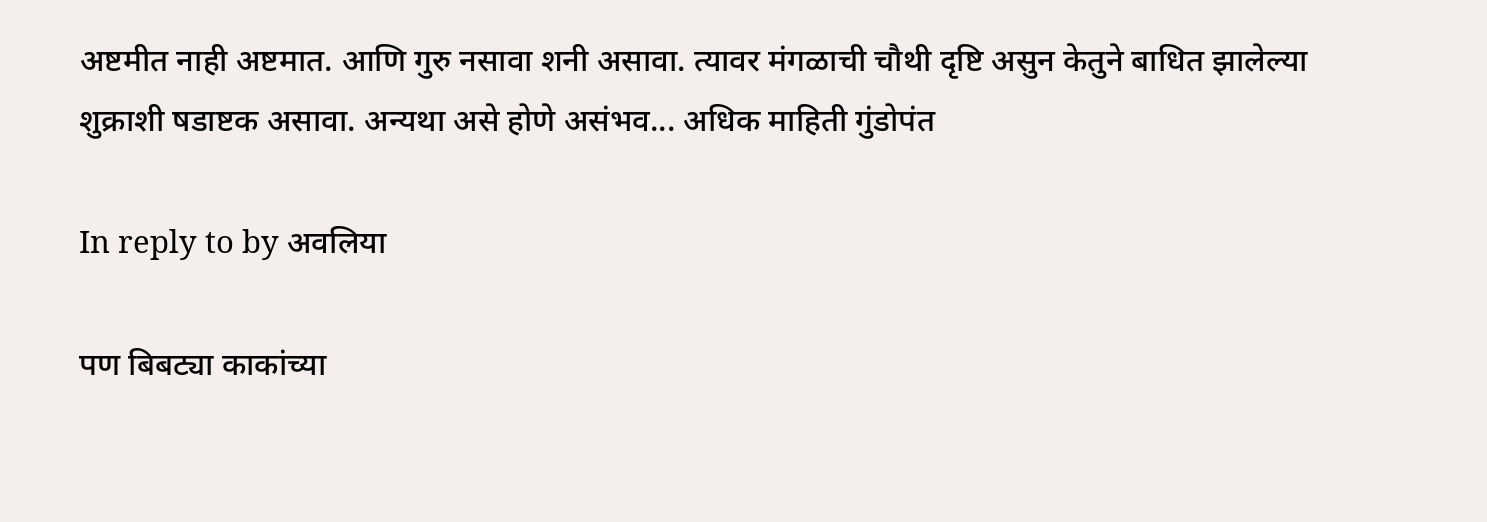अष्टमीत नाही अष्टमात. आणि गुरु नसावा शनी असावा. त्यावर मंगळाची चौथी दृष्टि असुन केतुने बाधित झालेल्या शुक्राशी षडाष्टक असावा. अन्यथा असे होणे असंभव... अधिक माहिती गुंडोपंत

In reply to by अवलिया

पण बिबट्या काकांच्या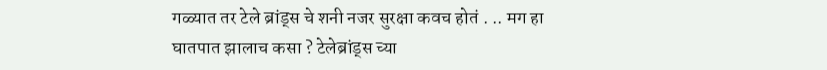गळ्यात तर टेले ब्रांड्स चे शनी नजर सुरक्षा कवच होतं . .. मग हा घातपात झालाच कसा ? टेलेब्रांड्स च्या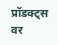प्रॉडक्ट्स वर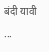बंदी यावी ...